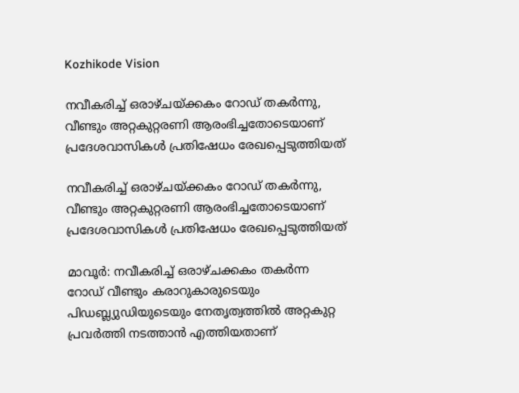Kozhikode Vision

നവീകരിച്ച് ഒരാഴ്ചയ്ക്കകം റോഡ് തകര്‍ന്നു, വീണ്ടും അറ്റകുറ്റരണി ആരംഭിച്ചതോടെയാണ് പ്രദേശവാസികള്‍ പ്രതിഷേധം രേഖപ്പെടുത്തിയത്

നവീകരിച്ച് ഒരാഴ്ചയ്ക്കകം റോഡ് തകര്‍ന്നു, വീണ്ടും അറ്റകുറ്റരണി ആരംഭിച്ചതോടെയാണ് പ്രദേശവാസികള്‍ പ്രതിഷേധം രേഖപ്പെടുത്തിയത്

മാവൂര്‍: നവീകരിച്ച് ഒരാഴ്ചക്കകം തകര്‍ന്ന റോഡ് വീണ്ടും കരാറുകാരുടെയും പിഡബ്ല്യുഡിയുടെയും നേതൃത്വത്തില്‍ അറ്റകുറ്റ പ്രവര്‍ത്തി നടത്താന്‍ എത്തിയതാണ്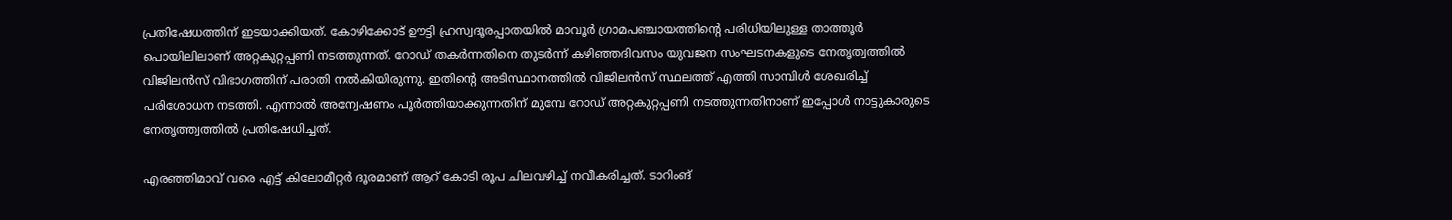പ്രതിഷേധത്തിന് ഇടയാക്കിയത്. കോഴിക്കോട് ഊട്ടി ഹ്രസ്വദൂരപ്പാതയില്‍ മാവൂര്‍ ഗ്രാമപഞ്ചായത്തിന്റെ പരിധിയിലുള്ള താത്തൂര്‍ പൊയിലിലാണ് അറ്റകുറ്റപ്പണി നടത്തുന്നത്. റോഡ് തകര്‍ന്നതിനെ തുടര്‍ന്ന് കഴിഞ്ഞദിവസം യുവജന സംഘടനകളുടെ നേതൃത്വത്തില്‍ വിജിലന്‍സ് വിഭാഗത്തിന് പരാതി നല്‍കിയിരുന്നു. ഇതിന്റെ അടിസ്ഥാനത്തില്‍ വിജിലന്‍സ് സ്ഥലത്ത് എത്തി സാമ്പിള്‍ ശേഖരിച്ച് പരിശോധന നടത്തി. എന്നാല്‍ അന്വേഷണം പൂര്‍ത്തിയാക്കുന്നതിന് മുമ്പേ റോഡ് അറ്റകുറ്റപ്പണി നടത്തുന്നതിനാണ് ഇപ്പോള്‍ നാട്ടുകാരുടെ നേതൃത്ത്വത്തില്‍ പ്രതിഷേധിച്ചത്.

എരഞ്ഞിമാവ് വരെ എട്ട് കിലോമീറ്റര്‍ ദൂരമാണ് ആറ് കോടി രൂപ ചിലവഴിച്ച് നവീകരിച്ചത്. ടാറിംങ്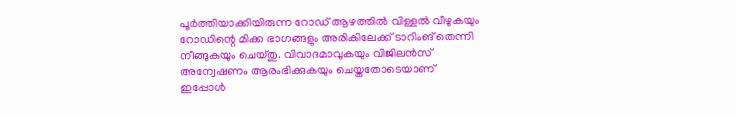പൂര്‍ത്തിയാക്കിയിരുന്ന റോഡ് ആഴത്തില്‍ വിള്ളല്‍ വീഴുകയും റോഡിന്റെ മിക്ക ഭാഗങ്ങളും അരികിലേക്ക് ടാറിംങ് തെന്നി നീങ്ങുകയും ചെയ്തു. വിവാദമാവുകയും വിജിലന്‍സ് അന്വേഷണം ആരംഭിക്കുകയും ചെയ്തതോടെയാണ് ഇപ്പോള്‍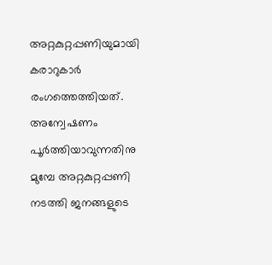അറ്റകുറ്റപ്പണിയുമായി കരാറുകാര്‍ രംഗത്തെത്തിയത്. അന്വേഷണം പൂര്‍ത്തിയാവുന്നതിനു മുമ്പേ അറ്റകുറ്റപ്പണി നടത്തി ജനങ്ങളുടെ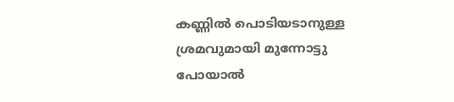കണ്ണില്‍ പൊടിയടാനുള്ള ശ്രമവുമായി മുന്നോട്ടു പോയാല്‍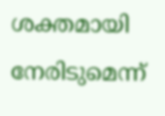ശക്തമായി നേരിടുമെന്ന്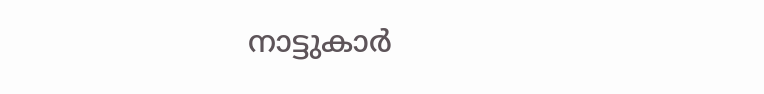നാട്ടുകാര്‍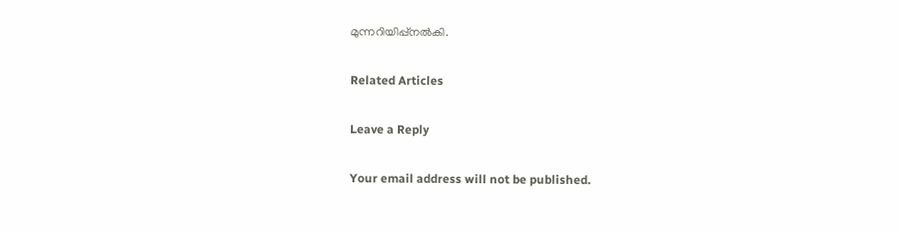മുന്നറിയിപ്പ്നല്‍കി.

Related Articles

Leave a Reply

Your email address will not be published.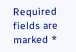Required fields are marked *